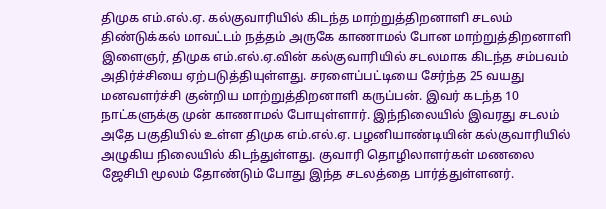திமுக எம்.எல்.ஏ. கல்குவாரியில் கிடந்த மாற்றுத்திறனாளி சடலம் திண்டுக்கல் மாவட்டம் நத்தம் அருகே காணாமல் போன மாற்றுத்திறனாளி இளைஞர், திமுக எம்.எல்.ஏ.வின் கல்குவாரியில் சடலமாக கிடந்த சம்பவம் அதிர்ச்சியை ஏற்படுத்தியுள்ளது. சரளைப்பட்டியை சேர்ந்த 25 வயது மனவளர்ச்சி குன்றிய மாற்றுத்திறனாளி கருப்பன். இவர் கடந்த 10 நாட்களுக்கு முன் காணாமல் போயுள்ளார். இந்நிலையில் இவரது சடலம் அதே பகுதியில் உள்ள திமுக எம்.எல்.ஏ. பழனியாண்டியின் கல்குவாரியில் அழுகிய நிலையில் கிடந்துள்ளது. குவாரி தொழிலாளர்கள் மணலை ஜேசிபி மூலம் தோண்டும் போது இந்த சடலத்தை பார்த்துள்ளனர்.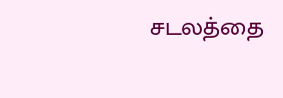சடலத்தை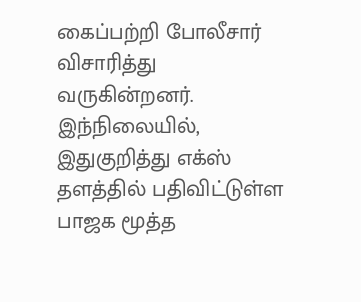கைப்பற்றி போலீசார் விசாரித்து வருகின்றனர். இந்நிலையில், இதுகுறித்து எக்ஸ் தளத்தில் பதிவிட்டுள்ள பாஜக மூத்த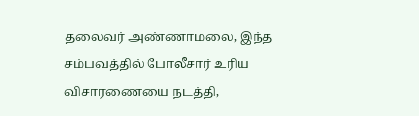தலைவர் அண்ணாமலை, இந்த சம்பவத்தில் போலீசார் உரிய விசாரணையை நடத்தி,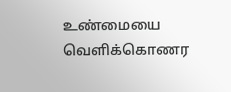உண்மையை வெளிக்கொணர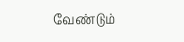வேண்டும்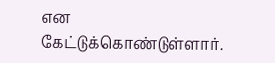என கேட்டுக்கொண்டுள்ளார்.